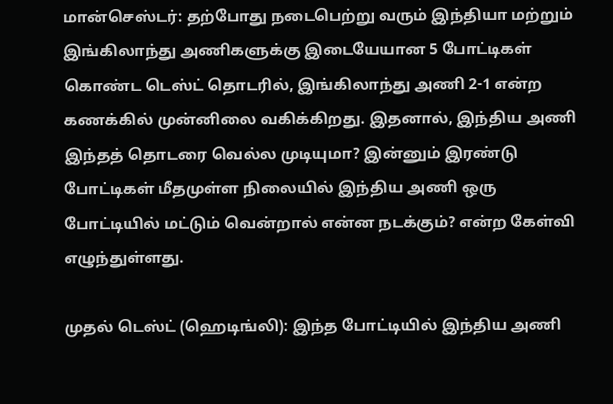மான்செஸ்டர்: தற்போது நடைபெற்று வரும் இந்தியா மற்றும் இங்கிலாந்து அணிகளுக்கு இடையேயான 5 போட்டிகள் கொண்ட டெஸ்ட் தொடரில், இங்கிலாந்து அணி 2-1 என்ற கணக்கில் முன்னிலை வகிக்கிறது. இதனால், இந்திய அணி இந்தத் தொடரை வெல்ல முடியுமா? இன்னும் இரண்டு போட்டிகள் மீதமுள்ள நிலையில் இந்திய அணி ஒரு போட்டியில் மட்டும் வென்றால் என்ன நடக்கும்? என்ற கேள்வி எழுந்துள்ளது.

முதல் டெஸ்ட் (ஹெடிங்லி): இந்த போட்டியில் இந்திய அணி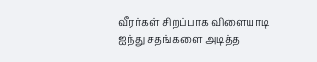வீரர்கள் சிறப்பாக விளையாடி ஐந்து சதங்களை அடித்த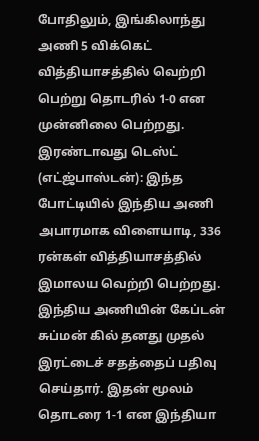போதிலும், இங்கிலாந்து அணி 5 விக்கெட் வித்தியாசத்தில் வெற்றி பெற்று தொடரில் 1-0 என முன்னிலை பெற்றது.
இரண்டாவது டெஸ்ட் (எட்ஜ்பாஸ்டன்): இந்த போட்டியில் இந்திய அணி அபாரமாக விளையாடி, 336 ரன்கள் வித்தியாசத்தில் இமாலய வெற்றி பெற்றது. இந்திய அணியின் கேப்டன் சுப்மன் கில் தனது முதல் இரட்டைச் சதத்தைப் பதிவு செய்தார். இதன் மூலம் தொடரை 1-1 என இந்தியா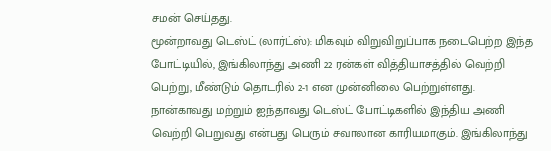சமன் செய்தது.
மூன்றாவது டெஸ்ட் (லார்ட்ஸ்): மிகவும் விறுவிறுப்பாக நடைபெற்ற இந்த போட்டியில், இங்கிலாந்து அணி 22 ரன்கள் வித்தியாசத்தில் வெற்றி பெற்று, மீண்டும் தொடரில் 2-1 என முன்னிலை பெற்றுள்ளது.
நான்காவது மற்றும் ஐந்தாவது டெஸ்ட் போட்டிகளில் இந்திய அணி வெற்றி பெறுவது என்பது பெரும் சவாலான காரியமாகும். இங்கிலாந்து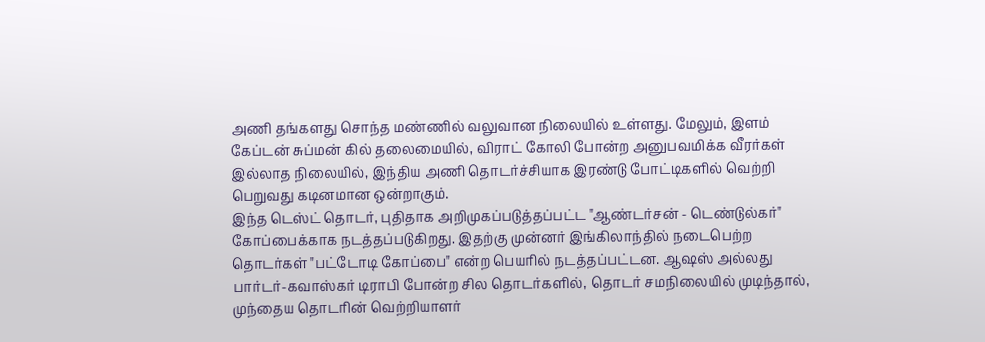அணி தங்களது சொந்த மண்ணில் வலுவான நிலையில் உள்ளது. மேலும், இளம் கேப்டன் சுப்மன் கில் தலைமையில், விராட் கோலி போன்ற அனுபவமிக்க வீரர்கள் இல்லாத நிலையில், இந்திய அணி தொடர்ச்சியாக இரண்டு போட்டிகளில் வெற்றி பெறுவது கடினமான ஒன்றாகும்.
இந்த டெஸ்ட் தொடர், புதிதாக அறிமுகப்படுத்தப்பட்ட "ஆண்டர்சன் - டெண்டுல்கர்" கோப்பைக்காக நடத்தப்படுகிறது. இதற்கு முன்னர் இங்கிலாந்தில் நடைபெற்ற தொடர்கள் "பட்டோடி கோப்பை" என்ற பெயரில் நடத்தப்பட்டன. ஆஷஸ் அல்லது பார்டர்-கவாஸ்கர் டிராபி போன்ற சில தொடர்களில், தொடர் சமநிலையில் முடிந்தால், முந்தைய தொடரின் வெற்றியாளர்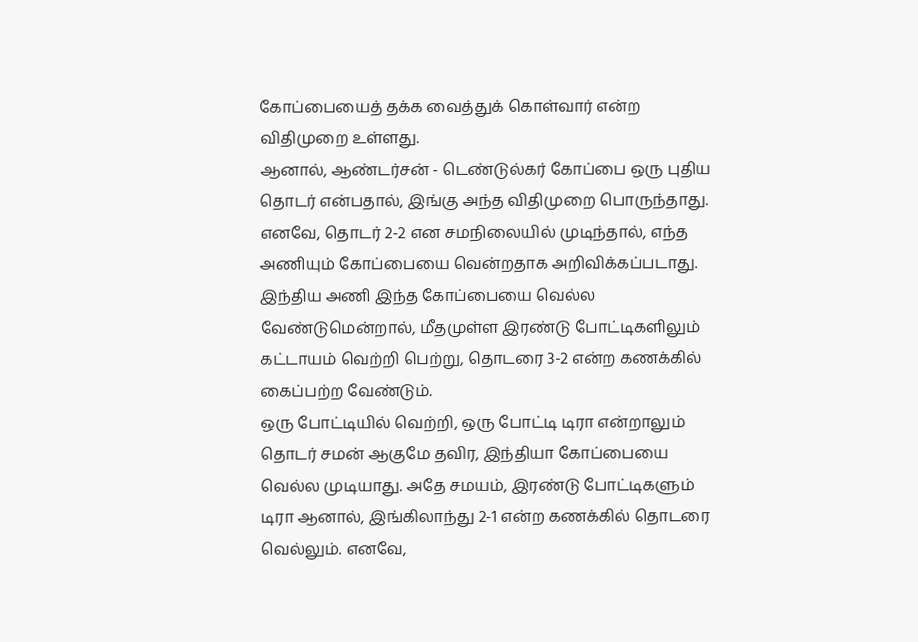கோப்பையைத் தக்க வைத்துக் கொள்வார் என்ற விதிமுறை உள்ளது.
ஆனால், ஆண்டர்சன் - டெண்டுல்கர் கோப்பை ஒரு புதிய தொடர் என்பதால், இங்கு அந்த விதிமுறை பொருந்தாது. எனவே, தொடர் 2-2 என சமநிலையில் முடிந்தால், எந்த அணியும் கோப்பையை வென்றதாக அறிவிக்கப்படாது. இந்திய அணி இந்த கோப்பையை வெல்ல வேண்டுமென்றால், மீதமுள்ள இரண்டு போட்டிகளிலும் கட்டாயம் வெற்றி பெற்று, தொடரை 3-2 என்ற கணக்கில் கைப்பற்ற வேண்டும்.
ஒரு போட்டியில் வெற்றி, ஒரு போட்டி டிரா என்றாலும் தொடர் சமன் ஆகுமே தவிர, இந்தியா கோப்பையை வெல்ல முடியாது. அதே சமயம், இரண்டு போட்டிகளும் டிரா ஆனால், இங்கிலாந்து 2-1 என்ற கணக்கில் தொடரை வெல்லும். எனவே,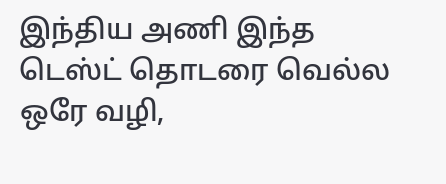இந்திய அணி இந்த டெஸ்ட் தொடரை வெல்ல ஒரே வழி,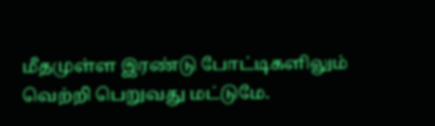மீதமுள்ள இரண்டு போட்டிகளிலும் வெற்றி பெறுவது மட்டுமே.